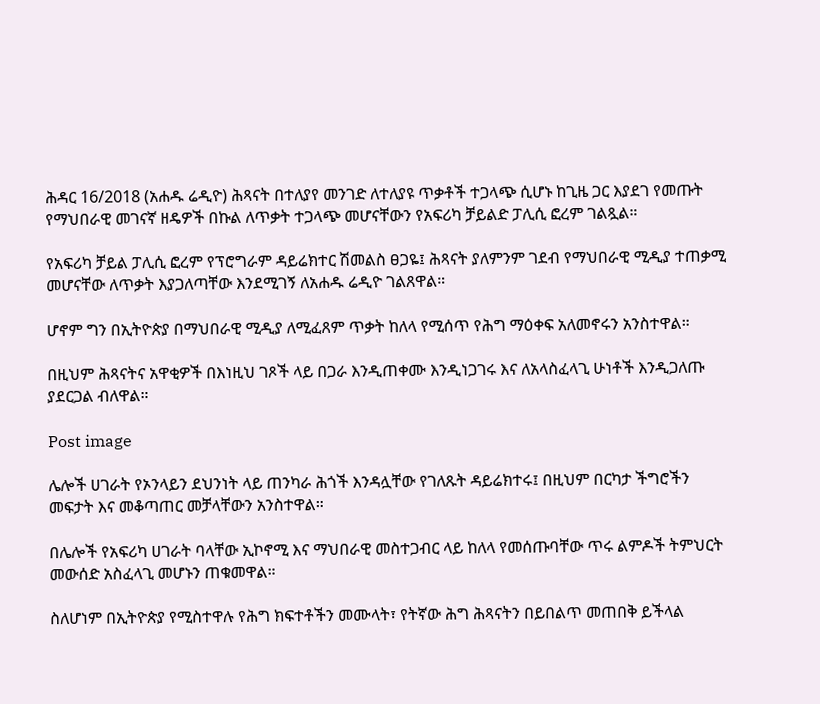ሕዳር 16/2018 (አሐዱ ሬዲዮ) ሕጻናት በተለያየ መንገድ ለተለያዩ ጥቃቶች ተጋላጭ ሲሆኑ ከጊዜ ጋር እያደገ የመጡት የማህበራዊ መገናኛ ዘዴዎች በኩል ለጥቃት ተጋላጭ መሆናቸውን የአፍሪካ ቻይልድ ፓሊሲ ፎረም ገልጿል።

የአፍሪካ ቻይል ፓሊሲ ፎረም የፕሮግራም ዳይሬክተር ሽመልስ ፀጋዬ፤ ሕጻናት ያለምንም ገደብ የማህበራዊ ሚዲያ ተጠቃሚ መሆናቸው ለጥቃት እያጋለጣቸው እንደሚገኝ ለአሐዱ ሬዲዮ ገልጸዋል።

ሆኖም ግን በኢትዮጵያ በማህበራዊ ሚዲያ ለሚፈጸም ጥቃት ከለላ የሚሰጥ የሕግ ማዕቀፍ አለመኖሩን አንስተዋል።

በዚህም ሕጻናትና አዋቂዎች በእነዚህ ገጾች ላይ በጋራ እንዲጠቀሙ እንዲነጋገሩ እና ለአላስፈላጊ ሁነቶች እንዲጋለጡ ያደርጋል ብለዋል።

Post image

ሌሎች ሀገራት የኦንላይን ደህንነት ላይ ጠንካራ ሕጎች እንዳሏቸው የገለጹት ዳይሬክተሩ፤ በዚህም በርካታ ችግሮችን መፍታት እና መቆጣጠር መቻላቸውን አንስተዋል።

በሌሎች የአፍሪካ ሀገራት ባላቸው ኢኮኖሚ እና ማህበራዊ መስተጋብር ላይ ከለላ የመሰጡባቸው ጥሩ ልምዶች ትምህርት መውሰድ አስፈላጊ መሆኑን ጠቁመዋል።

ስለሆነም በኢትዮጵያ የሚስተዋሉ የሕግ ክፍተቶችን መሙላት፣ የትኛው ሕግ ሕጻናትን በይበልጥ መጠበቅ ይችላል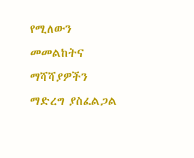የሚለውን መመልከትና ማሻሻያዎችን ማድረግ ያስፈልጋል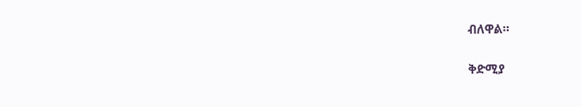ብለዋል።

ቅድሚያ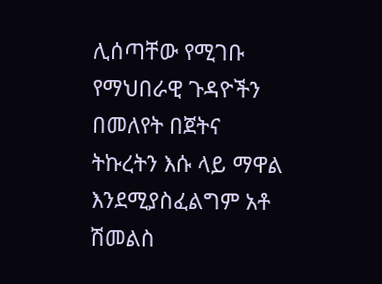ሊሰጣቸው የሚገቡ የማህበራዊ ጉዳዮችን በመለየት በጀትና ትኩረትን እሱ ላይ ማዋል እንደሚያስፈልግም አቶ ሽመልስ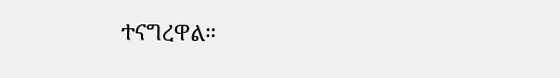ተናግረዋል።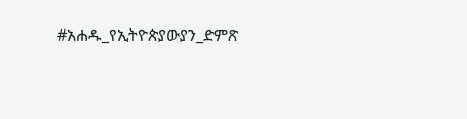#አሐዱ_የኢትዮጵያውያን_ድምጽ